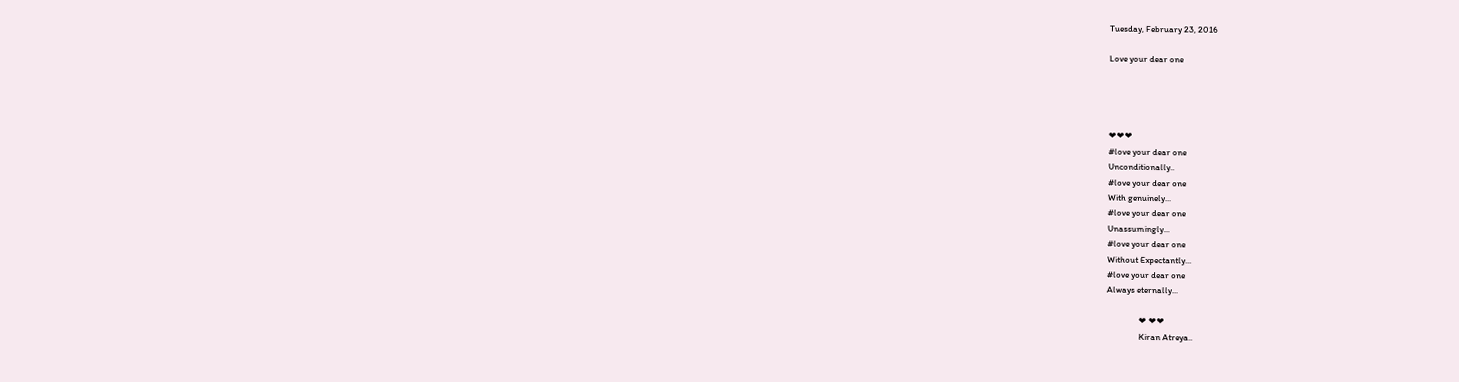Tuesday, February 23, 2016

Love your dear one




❤❤❤
#love your dear one
Unconditionally..
#love your dear one
With genuinely...
#love your dear one
Unassumingly...
#love your dear one
Without Expectantly...
#love your dear one
Always eternally...

                ❤ ❤❤
                Kiran Atreya..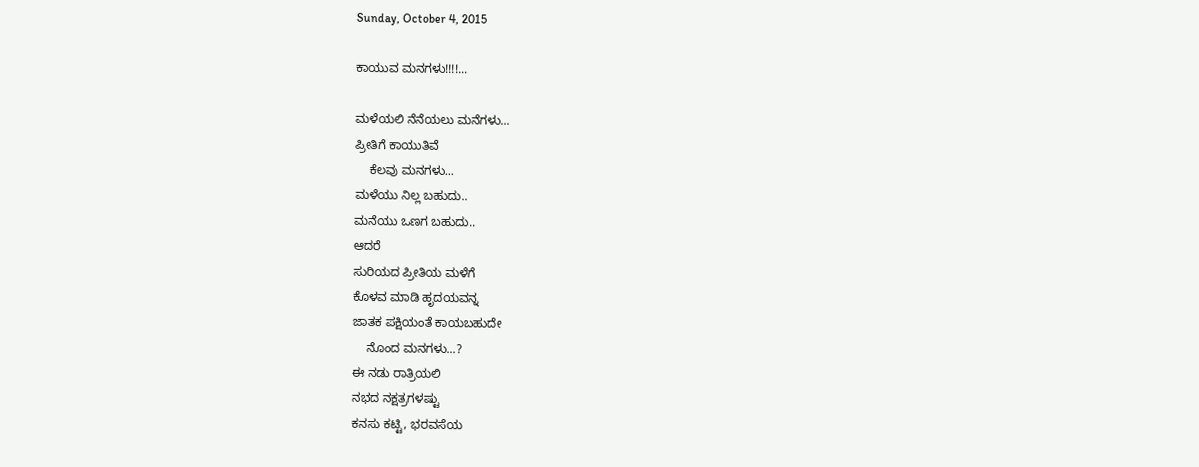Sunday, October 4, 2015

ಕಾಯುವ ಮನಗಳು!!!!...

ಮಳೆಯಲಿ ನೆನೆಯಲು ಮನೆಗಳು...
ಪ್ರೀತಿಗೆ ಕಾಯುತಿವೆ
    ಕೆಲವು ಮನಗಳು...
ಮಳೆಯು ನಿಲ್ಲ ಬಹುದು..
ಮನೆಯು ಒಣಗ ಬಹುದು..
ಆದರೆ
ಸುರಿಯದ ಪ್ರೀತಿಯ ಮಳೆಗೆ
ಕೊಳವ ಮಾಡಿ ಹೃದಯವನ್ನ
ಜಾತಕ ಪಕ್ಷಿಯಂತೆ ಕಾಯಬಹುದೇ
    ನೊಂದ ಮನಗಳು...?
ಈ ನಡು ರಾತ್ರಿಯಲಿ
ನಭದ ನಕ್ಷತ್ರಗಳಷ್ಟು
ಕನಸು ಕಟ್ಟಿ, ಭರವಸೆಯ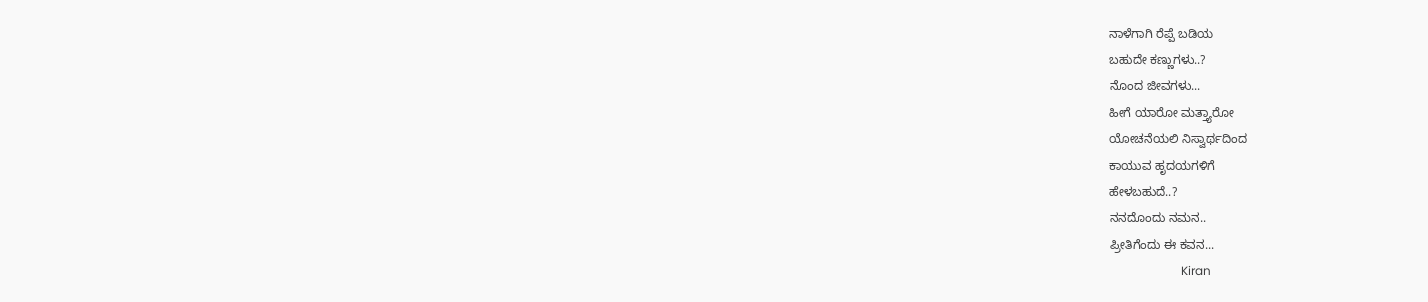ನಾಳೆಗಾಗಿ ರೆಪ್ಪೆ ಬಡಿಯ
ಬಹುದೇ ಕಣ್ಣುಗಳು..?
ನೊಂದ ಜೀವಗಳು...
ಹೀಗೆ ಯಾರೋ ಮತ್ತ್ಯಾರೋ
ಯೋಚನೆಯಲಿ ನಿಸ್ವಾರ್ಥದಿಂದ
ಕಾಯುವ ಹೃದಯಗಳಿಗೆ
ಹೇಳಬಹುದೆ..?
ನನದೊಂದು ನಮನ..
ಪ್ರೀತಿಗೆಂದು ಈ ಕವನ...
                        Kiran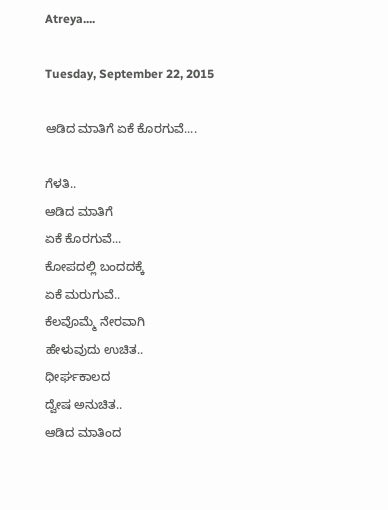Atreya....

Tuesday, September 22, 2015

ಆಡಿದ ಮಾತಿಗೆ ಏಕೆ ಕೊರಗುವೆ....

ಗೆಳತಿ..
ಆಡಿದ ಮಾತಿಗೆ
ಏಕೆ ಕೊರಗುವೆ...
ಕೋಪದಲ್ಲಿ ಬಂದದಕ್ಕೆ
ಏಕೆ ಮರುಗುವೆ..
ಕೆಲವೊಮ್ಮೆ ನೇರವಾಗಿ
ಹೇಳುವುದು ಉಚಿತ..
ಧೀರ್ಘಕಾಲದ
ದ್ವೇಷ ಅನುಚಿತ..
ಆಡಿದ ಮಾತಿಂದ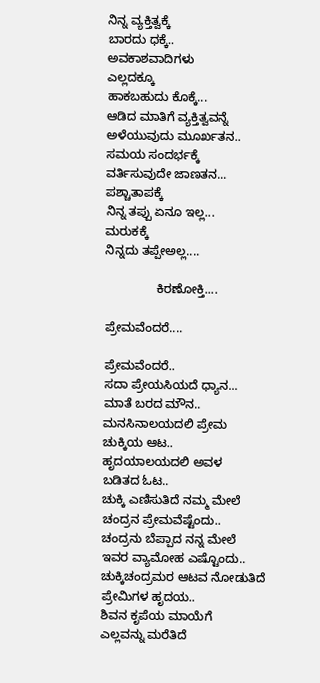ನಿನ್ನ ವ್ಯಕ್ತಿತ್ವಕ್ಕೆ
ಬಾರದು ಧಕ್ಕೆ..
ಅವಕಾಶವಾದಿಗಳು
ಎಲ್ಲದಕ್ಕೂ
ಹಾಕಬಹುದು ಕೊಕ್ಕೆ...
ಆಡಿದ ಮಾತಿಗೆ ವ್ಯಕ್ತಿತ್ವವನ್ನೆ
ಅಳೆಯುವುದು ಮೂರ್ಖತನ..
ಸಮಯ ಸಂದರ್ಭಕ್ಕೆ
ವರ್ತಿಸುವುದೇ ಜಾಣತನ...
ಪಶ್ಚಾತಾಪಕ್ಕೆ
ನಿನ್ನ ತಪ್ಪು ಏನೂ ಇಲ್ಲ...
ಮರುಕಕ್ಕೆ
ನಿನ್ನದು ತಪ್ಪೇಅಲ್ಲ....

               ಕಿರಣೋಕ್ತಿ....

ಪ್ರೇಮವೆಂದರೆ....

ಪ್ರೇಮವೆಂದರೆ..
ಸದಾ ಪ್ರೇಯಸಿಯದೆ ಧ್ಯಾನ...
ಮಾತೆ ಬರದ ಮೌನ..
ಮನಸಿನಾಲಯದಲಿ ಪ್ರೇಮ
ಚುಕ್ಕಿಯ ಆಟ..
ಹೃದಯಾಲಯದಲಿ ಅವಳ
ಬಡಿತದ ಓಟ..
ಚುಕ್ಕಿ ಎಣಿಸುತಿದೆ ನಮ್ಮ ಮೇಲೆ
ಚಂದ್ರನ ಪ್ರೇಮವೆಷ್ಟೆಂದು..
ಚಂದ್ರನು ಬೆಪ್ಪಾದ ನನ್ನ ಮೇಲೆ
ಇವರ ವ್ಯಾಮೋಹ ಎಷ್ಟೊಂದು..
ಚುಕ್ಕಿಚಂದ್ರಮರ ಆಟವ ನೋಡುತಿದೆ
ಪ್ರೇಮಿಗಳ ಹೃದಯ..
ಶಿವನ ಕೃಪೆಯ ಮಾಯೆಗೆ
ಎಲ್ಲವನ್ನು ಮರೆತಿದೆ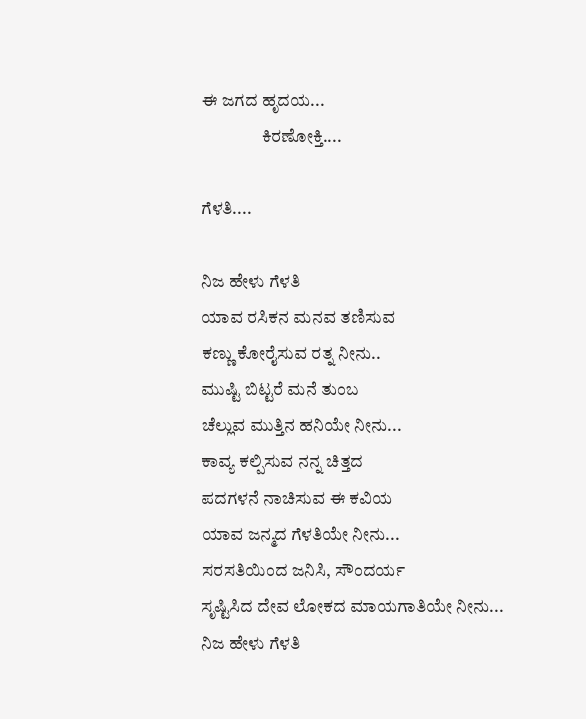ಈ ಜಗದ ಹೃದಯ...
                 ಕಿರಣೋಕ್ತಿ....

ಗೆಳತಿ....

ನಿಜ ಹೇಳು ಗೆಳತಿ
ಯಾವ ರಸಿಕನ ಮನವ ತಣಿಸುವ
ಕಣ್ಣು ಕೋರೈಸುವ ರತ್ನ ನೀನು..
ಮುಷ್ಟಿ ಬಿಟ್ಟರೆ ಮನೆ ತುಂಬ
ಚೆಲ್ಲುವ ಮುತ್ತಿನ ಹನಿಯೇ ನೀನು...
ಕಾವ್ಯ ಕಲ್ಪಿಸುವ ನನ್ನ ಚಿತ್ತದ
ಪದಗಳನೆ ನಾಚಿಸುವ ಈ ಕವಿಯ
ಯಾವ ಜನ್ಮದ ಗೆಳತಿಯೇ ನೀನು...
ಸರಸತಿಯಿಂದ ಜನಿಸಿ, ಸೌಂದರ್ಯ
ಸೃಷ್ಟಿಸಿದ ದೇವ ಲೋಕದ ಮಾಯಗಾತಿಯೇ ನೀನು...
ನಿಜ ಹೇಳು ಗೆಳತಿ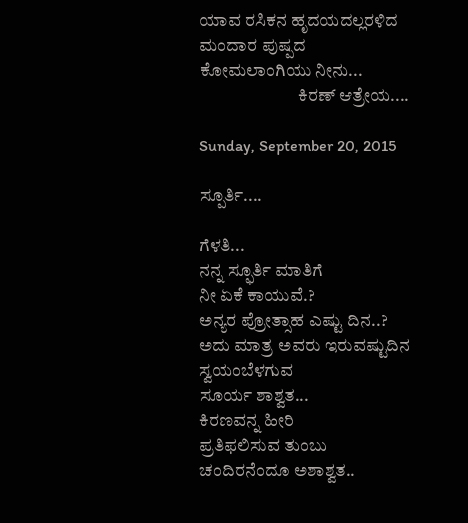ಯಾವ ರಸಿಕನ ಹೃದಯದಲ್ಲರಳಿದ
ಮಂದಾರ ಪುಷ್ಪದ
ಕೋಮಲಾಂಗಿಯು ನೀನು...
                            ಕಿರಣ್ ಆತ್ರೇಯ....

Sunday, September 20, 2015

ಸ್ಪೂರ್ತಿ....

ಗೆಳತಿ...
ನನ್ನ ಸ್ಫೂರ್ತಿ ಮಾತಿಗೆ
ನೀ ಏಕೆ ಕಾಯುವೆ.?
ಅನ್ಯರ ಪ್ರೋತ್ಸಾಹ ಎಷ್ಟು ದಿನ..?
ಅದು ಮಾತ್ರ ಅವರು ಇರುವಷ್ಟುದಿನ
ಸ್ವಯಂಬೆಳಗುವ
ಸೂರ್ಯ ಶಾಶ್ವತ...
ಕಿರಣವನ್ನ ಹೀರಿ
ಪ್ರತಿಫಲಿಸುವ ತುಂಬು
ಚಂದಿರನೆಂದೂ ಅಶಾಶ್ವತ..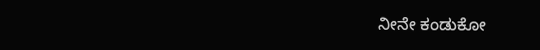ನೀನೇ ಕಂಡುಕೋ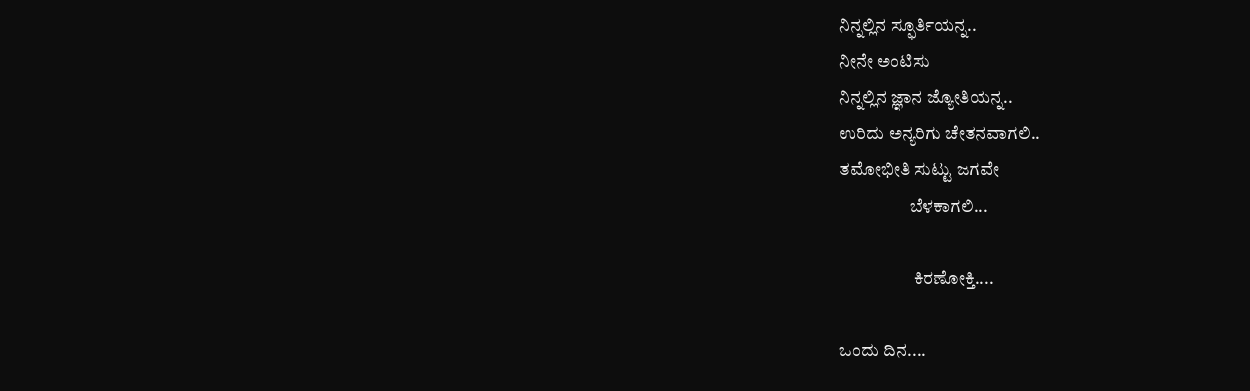ನಿನ್ನಲ್ಲಿನ ಸ್ಫೂರ್ತಿಯನ್ನ..
ನೀನೇ ಅಂಟಿಸು
ನಿನ್ನಲ್ಲಿನ ಜ್ಞಾನ ಜ್ಯೋತಿಯನ್ನ..
ಉರಿದು ಅನ್ಯರಿಗು ಚೇತನವಾಗಲಿ..
ತಮೋಭೀತಿ ಸುಟ್ಟು ಜಗವೇ
                    ಬೆಳಕಾಗಲಿ...

                     ಕಿರಣೋಕ್ತಿ....

ಒಂದು ದಿನ....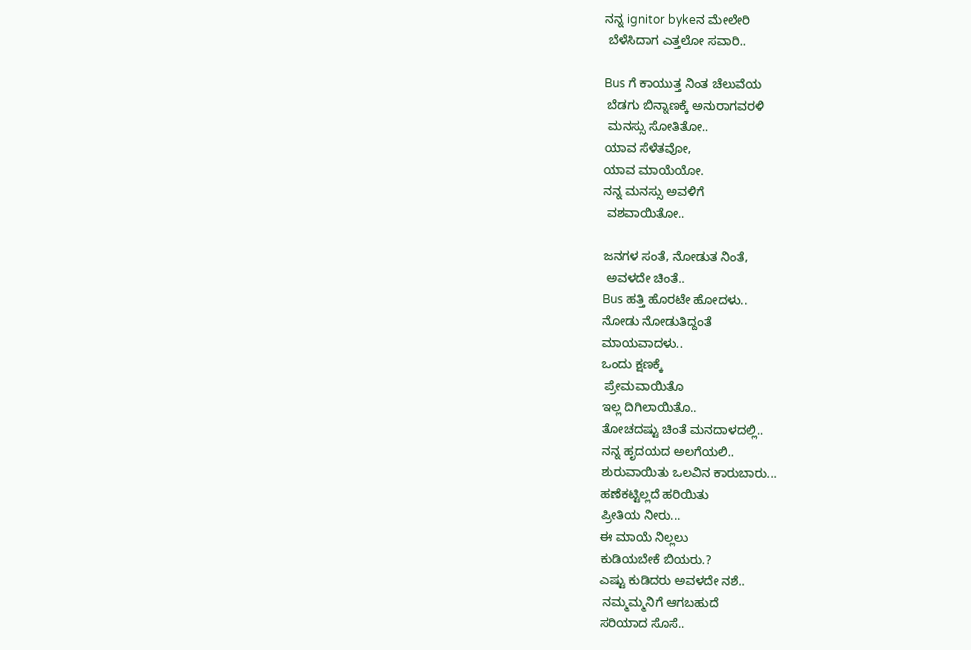ನನ್ನ ignitor bykeನ ಮೇಲೇರಿ
 ಬೆಳೆಸಿದಾಗ ಎತ್ತಲೋ ಸವಾರಿ..

Bus ಗೆ ಕಾಯುತ್ತ ನಿಂತ ಚೆಲುವೆಯ
 ಬೆಡಗು ಬಿನ್ನಾಣಕ್ಕೆ ಅನುರಾಗವರಳಿ
 ಮನಸ್ಸು ಸೋತಿತೋ..
ಯಾವ ಸೆಳೆತವೋ,
ಯಾವ ಮಾಯೆಯೋ.
ನನ್ನ ಮನಸ್ಸು ಅವಳಿಗೆ
 ವಶವಾಯಿತೋ..

ಜನಗಳ ಸಂತೆ, ನೋಡುತ ನಿಂತೆ,
 ಅವಳದೇ ಚಿಂತೆ..
Bus ಹತ್ತಿ ಹೊರಟೇ ಹೋದಳು..
ನೋಡು ನೋಡುತಿದ್ದಂತೆ
ಮಾಯವಾದಳು..
ಒಂದು ಕ್ಷಣಕ್ಕೆ
 ಪ್ರೇಮವಾಯಿತೊ
ಇಲ್ಲ ದಿಗಿಲಾಯಿತೊ..
ತೋಚದಷ್ಟು ಚಿಂತೆ ಮನದಾಳದಲ್ಲಿ..
ನನ್ನ ಹೃದಯದ ಅಲಗೆಯಲಿ..
ಶುರುವಾಯಿತು ಒಲವಿನ ಕಾರುಬಾರು...
ಹಣೆಕಟ್ಟಿಲ್ಲದೆ ಹರಿಯಿತು
ಪ್ರೀತಿಯ ನೀರು...
ಈ ಮಾಯೆ ನಿಲ್ಲಲು
ಕುಡಿಯಬೇಕೆ ಬಿಯರು.?
ಎಷ್ಟು ಕುಡಿದರು ಅವಳದೇ ನಶೆ..
 ನಮ್ಮಮ್ಮನಿಗೆ ಆಗಬಹುದೆ
ಸರಿಯಾದ ಸೊಸೆ..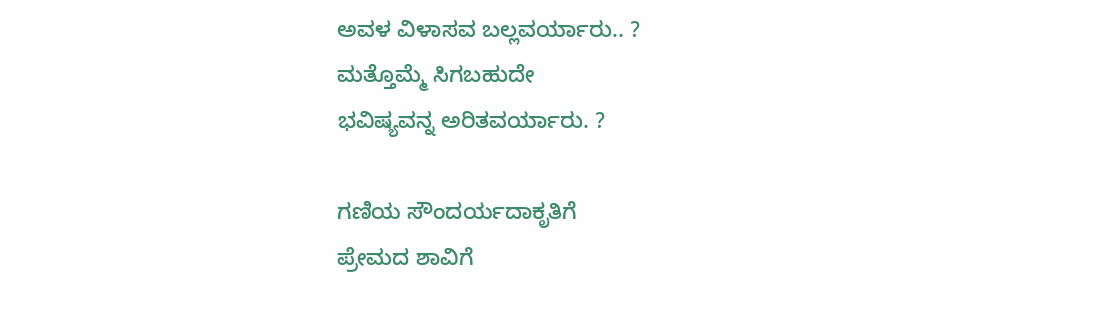ಅವಳ ವಿಳಾಸವ ಬಲ್ಲವರ್ಯಾರು.. ?
ಮತ್ತೊಮ್ಮೆ ಸಿಗಬಹುದೇ
ಭವಿಷ್ಯವನ್ನ ಅರಿತವರ್ಯಾರು. ?

ಗಣಿಯ ಸೌಂದರ್ಯದಾಕೃತಿಗೆ
ಪ್ರೇಮದ ಶಾವಿಗೆ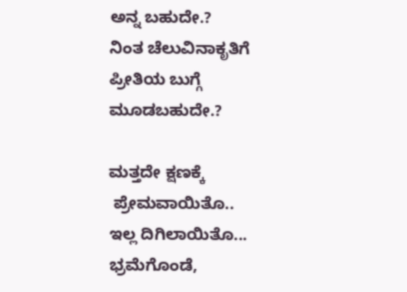ಅನ್ನ ಬಹುದೇ.?
ನಿಂತ ಚೆಲುವಿನಾಕೃತಿಗೆ
ಪ್ರೀತಿಯ ಬುಗ್ಗೆ ಮೂಡಬಹುದೇ.?

ಮತ್ತದೇ ಕ್ಷಣಕ್ಕೆ
 ಪ್ರೇಮವಾಯಿತೊ..
ಇಲ್ಲ ದಿಗಿಲಾಯಿತೊ...
ಭ್ರಮೆಗೊಂಡೆ,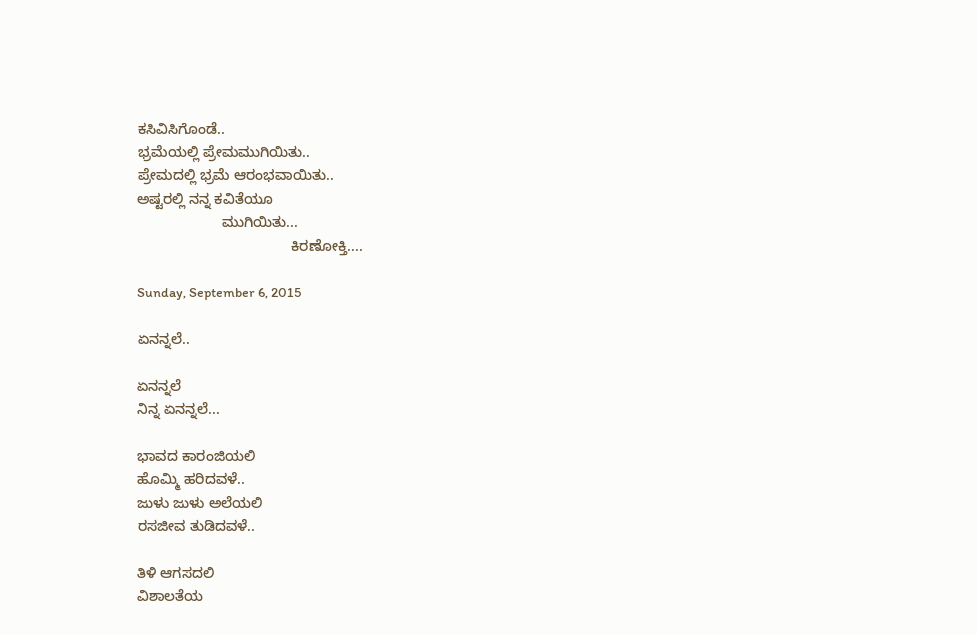ಕಸಿವಿಸಿಗೊಂಡೆ..
ಭ್ರಮೆಯಲ್ಲಿ ಪ್ರೇಮಮುಗಿಯಿತು..
ಪ್ರೇಮದಲ್ಲಿ ಭ್ರಮೆ ಆರಂಭವಾಯಿತು..
ಅಷ್ಟರಲ್ಲಿ ನನ್ನ ಕವಿತೆಯೂ
                     ಮುಗಿಯಿತು...
                                      ಕಿರಣೋಕ್ತಿ....

Sunday, September 6, 2015

ಏನನ್ನಲೆ..

ಏನನ್ನಲೆ
ನಿನ್ನ ಏನನ್ನಲೆ...

ಭಾವದ ಕಾರಂಜಿಯಲಿ
ಹೊಮ್ಮಿ ಹರಿದವಳೆ..
ಜುಳು ಜುಳು ಅಲೆಯಲಿ
ರಸಜೀವ ತುಡಿದವಳೆ..

ತಿಳಿ ಆಗಸದಲಿ
ವಿಶಾಲತೆಯ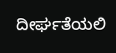ದೀರ್ಘತೆಯಲಿ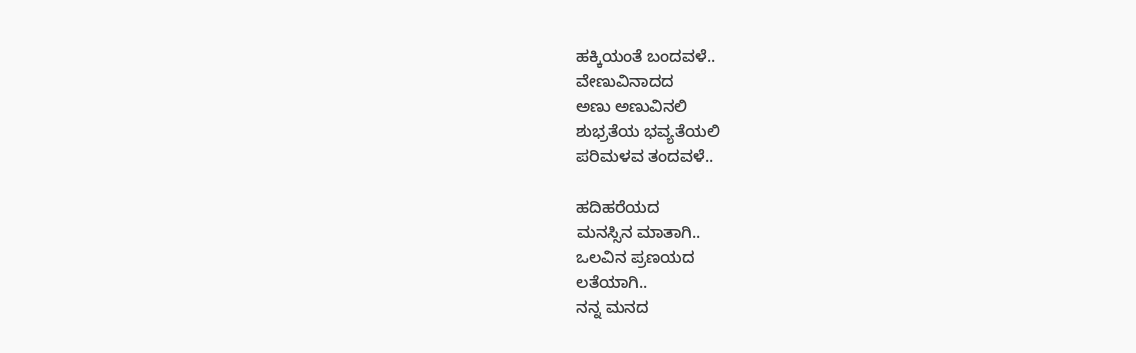ಹಕ್ಕಿಯಂತೆ ಬಂದವಳೆ..
ವೇಣುವಿನಾದದ
ಅಣು ಅಣುವಿನಲಿ
ಶುಭ್ರತೆಯ ಭವ್ಯತೆಯಲಿ
ಪರಿಮಳವ ತಂದವಳೆ..

ಹದಿಹರೆಯದ
ಮನಸ್ಸಿನ ಮಾತಾಗಿ..
ಒಲವಿನ ಪ್ರಣಯದ
ಲತೆಯಾಗಿ..
ನನ್ನ ಮನದ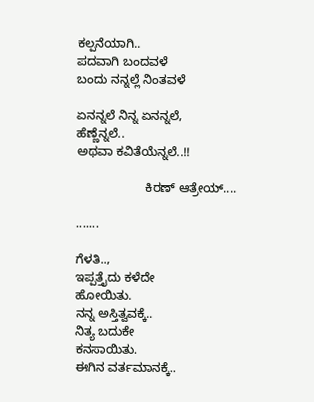ಕಲ್ಪನೆಯಾಗಿ..
ಪದವಾಗಿ ಬಂದವಳೆ
ಬಂದು ನನ್ನಲ್ಲೆ ನಿಂತವಳೆ

ಏನನ್ನಲೆ ನಿನ್ನ ಏನನ್ನಲೆ,
ಹೆಣ್ಣೆನ್ನಲೆ..
ಅಥವಾ ಕವಿತೆಯೆನ್ನಲೆ..!!

                    ಕಿರಣ್ ಆತ್ರೇಯ್....

.......

ಗೆಳತಿ..,
ಇಪ್ಪತ್ತೈದು ಕಳೆದೇ
ಹೋಯಿತು.
ನನ್ನ ಅಸ್ತಿತ್ವವಕ್ಕೆ..
ನಿತ್ಯ ಬದುಕೇ
ಕನಸಾಯಿತು.
ಈಗಿನ ವರ್ತಮಾನಕ್ಕೆ..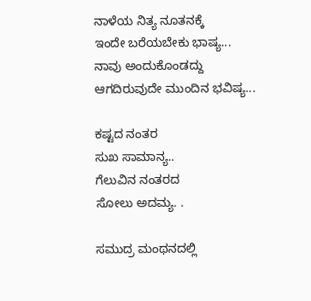ನಾಳೆಯ ನಿತ್ಯ ನೂತನಕ್ಕೆ
ಇಂದೇ ಬರೆಯಬೇಕು ಭಾಷ್ಯ...
ನಾವು ಅಂದುಕೊಂಡದ್ದು
ಆಗದಿರುವುದೇ ಮುಂದಿನ ಭವಿಷ್ಯ...

ಕಷ್ಟದ ನಂತರ
ಸುಖ ಸಾಮಾನ್ಯ..
ಗೆಲುವಿನ ನಂತರದ
ಸೋಲು ಅದಮ್ಯ. .

ಸಮುದ್ರ ಮಂಥನದಲ್ಲಿ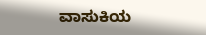ವಾಸುಕಿಯ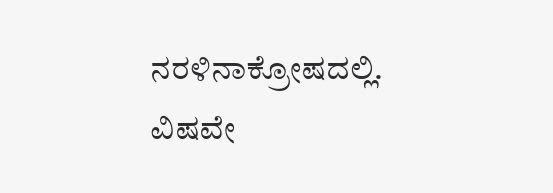ನರಳಿನಾಕ್ರೋಷದಲ್ಲಿ.
ವಿಷವೇ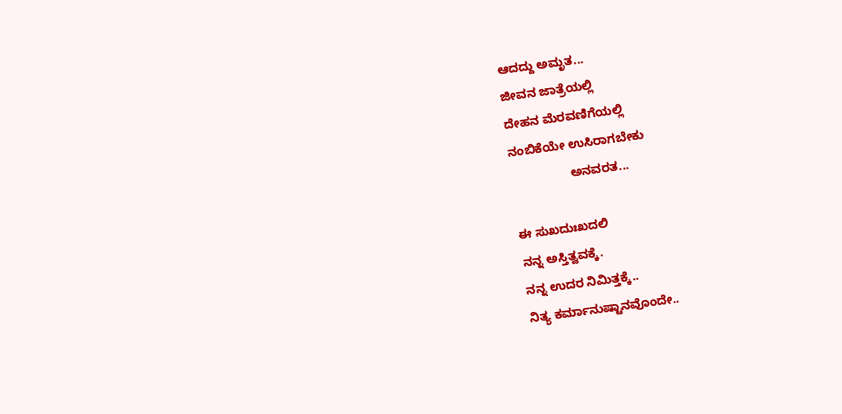ಆದದ್ದು ಅಮೃತ...
ಜೀವನ ಜಾತ್ರೆಯಲ್ಲಿ
ದೇಹನ ಮೆರವಣಿಗೆಯಲ್ಲಿ
ನಂಬಿಕೆಯೇ ಉಸಿರಾಗಬೇಕು
                 ಅನವರತ...

ಈ ಸುಖದುಃಖದಲಿ
ನನ್ನ ಅಸ್ತಿತ್ವವಕ್ಕೆ.
ನನ್ನ ಉದರ ನಿಮಿತ್ತಕ್ಕೆ..
ನಿತ್ಯ ಕರ್ಮಾನುಷ್ಟಾನವೊಂದೇ..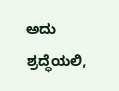ಅದು ಶ್ರದ್ಧೆಯಲಿ,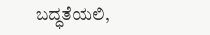ಬದ್ಧತೆಯಲಿ,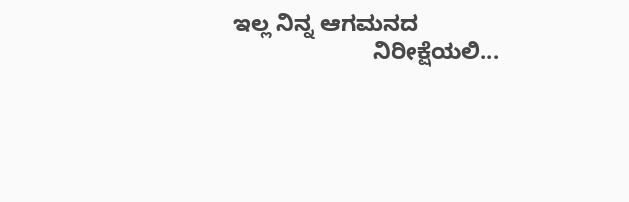ಇಲ್ಲ ನಿನ್ನ ಆಗಮನದ
                      ನಿರೀಕ್ಷೆಯಲಿ...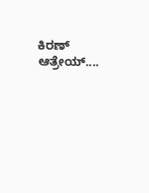ಕಿರಣ್ ಆತ್ರೇಯ್....